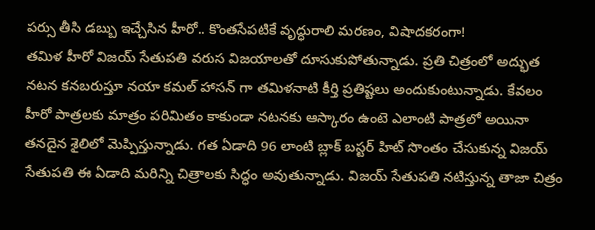పర్సు తీసి డబ్బు ఇచ్చేసిన హీరో.. కొంతసేపటికే వృద్ధురాలి మరణం, విషాదకరంగా!
తమిళ హీరో విజయ్ సేతుపతి వరుస విజయాలతో దూసుకుపోతున్నాడు. ప్రతి చిత్రంలో అద్భుత నటన కనబరుస్తూ నయా కమల్ హాసన్ గా తమిళనాటి కీర్తి ప్రతిష్టలు అందుకుంటున్నాడు. కేవలం హీరో పాత్రలకు మాత్రం పరిమితం కాకుండా నటనకు ఆస్కారం ఉంటె ఎలాంటి పాత్రలో అయినా తనదైన శైలిలో మెప్పిస్తున్నాడు. గత ఏడాది 96 లాంటి బ్లాక్ బస్టర్ హిట్ సొంతం చేసుకున్న విజయ్ సేతుపతి ఈ ఏడాది మరిన్ని చిత్రాలకు సిద్ధం అవుతున్నాడు. విజయ్ సేతుపతి నటిస్తున్న తాజా చిత్రం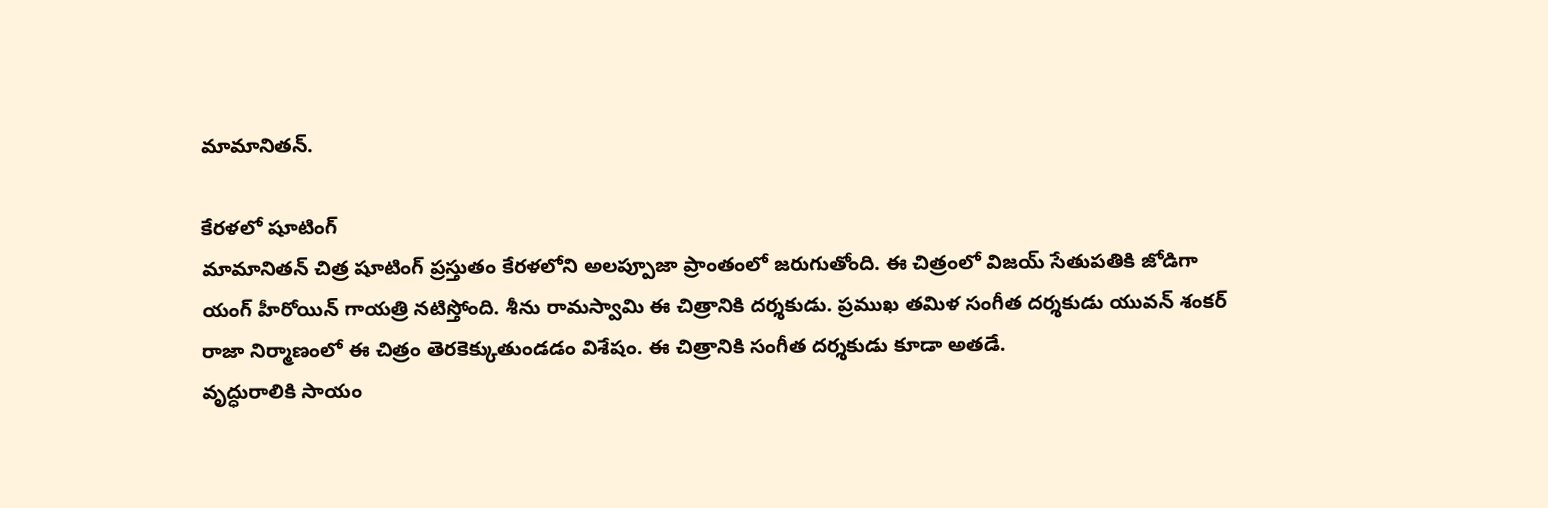మామానితన్.

కేరళలో షూటింగ్
మామానితన్ చిత్ర షూటింగ్ ప్రస్తుతం కేరళలోని అలప్పూజా ప్రాంతంలో జరుగుతోంది. ఈ చిత్రంలో విజయ్ సేతుపతికి జోడిగా యంగ్ హీరోయిన్ గాయత్రి నటిస్తోంది. శీను రామస్వామి ఈ చిత్రానికి దర్శకుడు. ప్రముఖ తమిళ సంగీత దర్శకుడు యువన్ శంకర్ రాజా నిర్మాణంలో ఈ చిత్రం తెరకెక్కుతుండడం విశేషం. ఈ చిత్రానికి సంగీత దర్శకుడు కూడా అతడే.
వృద్ధురాలికి సాయం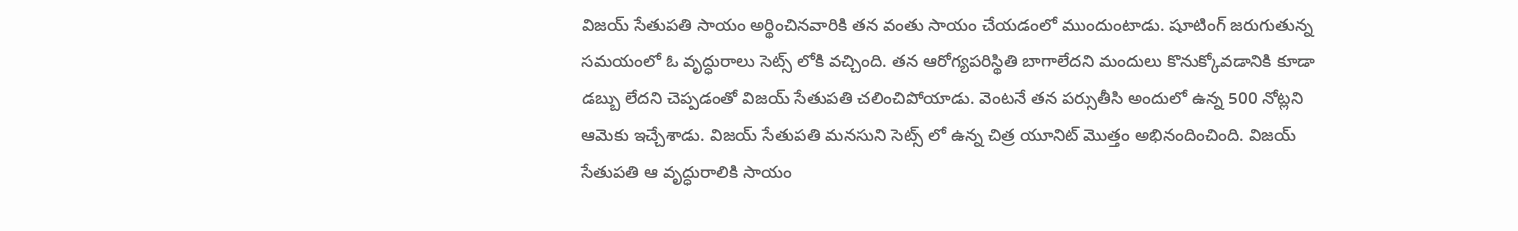విజయ్ సేతుపతి సాయం అర్థించినవారికి తన వంతు సాయం చేయడంలో ముందుంటాడు. షూటింగ్ జరుగుతున్న సమయంలో ఓ వృద్ధురాలు సెట్స్ లోకి వచ్చింది. తన ఆరోగ్యపరిస్థితి బాగాలేదని మందులు కొనుక్కోవడానికి కూడా డబ్బు లేదని చెప్పడంతో విజయ్ సేతుపతి చలించిపోయాడు. వెంటనే తన పర్సుతీసి అందులో ఉన్న 500 నోట్లని ఆమెకు ఇచ్చేశాడు. విజయ్ సేతుపతి మనసుని సెట్స్ లో ఉన్న చిత్ర యూనిట్ మొత్తం అభినందించింది. విజయ్ సేతుపతి ఆ వృద్ధురాలికి సాయం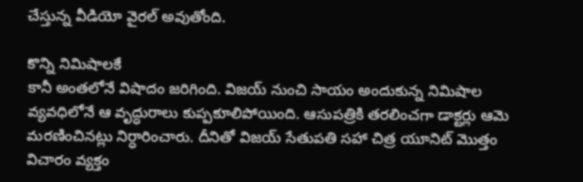చేస్తున్న వీడియో వైరల్ అవుతోంది.

కొన్ని నిమిషాలకే
కానీ అంతలోనే విషాదం జరిగింది. విజయ్ నుంచి సాయం అందుకున్న నిమిషాల వ్యవధిలోనే ఆ వృద్ధురాలు కుప్పకూలిపోయింది. ఆసుపత్రికి తరలించగా డాక్టర్లు ఆమె మరణించినట్లు నిర్ధారించారు. దీనితో విజయ్ సేతుపతి సహా చిత్ర యూనిట్ మొత్తం విచారం వ్యక్తం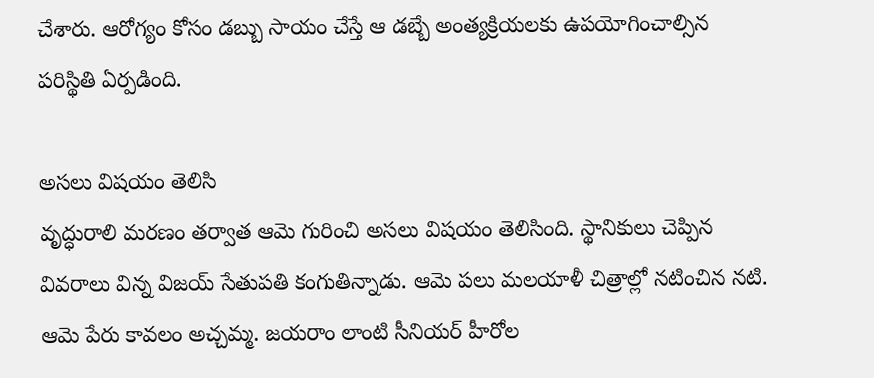చేశారు. ఆరోగ్యం కోసం డబ్బు సాయం చేస్తే ఆ డబ్బే అంత్యక్రియలకు ఉపయోగించాల్సిన పరిస్థితి ఏర్పడింది.

అసలు విషయం తెలిసి
వృద్ధురాలి మరణం తర్వాత ఆమె గురించి అసలు విషయం తెలిసింది. స్థానికులు చెప్పిన వివరాలు విన్న విజయ్ సేతుపతి కంగుతిన్నాడు. ఆమె పలు మలయాళీ చిత్రాల్లో నటించిన నటి. ఆమె పేరు కావలం అచ్చమ్మ. జయరాం లాంటి సీనియర్ హీరోల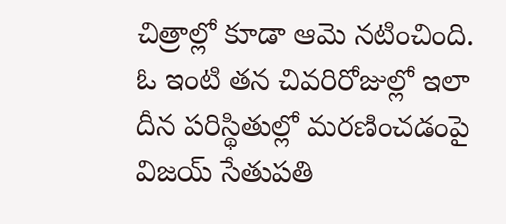చిత్రాల్లో కూడా ఆమె నటించింది. ఓ ఇంటి తన చివరిరోజుల్లో ఇలా దీన పరిస్థితుల్లో మరణించడంపై విజయ్ సేతుపతి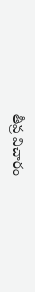తీవ్ర విచారం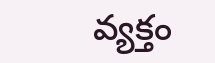వ్యక్తం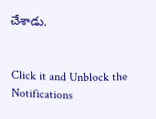చేశాడు.


Click it and Unblock the Notifications